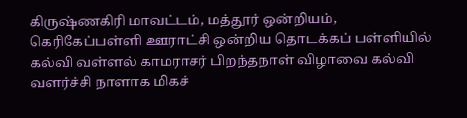கிருஷ்ணகிரி மாவட்டம், மத்தூர் ஒன்றியம், கெரிகேப்பள்ளி ஊராட்சி ஒன்றிய தொடக்கப் பள்ளியில் கல்வி வள்ளல் காமராசர் பிறந்தநாள் விழாவை கல்வி வளர்ச்சி நாளாக மிகச்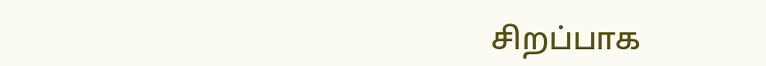சிறப்பாக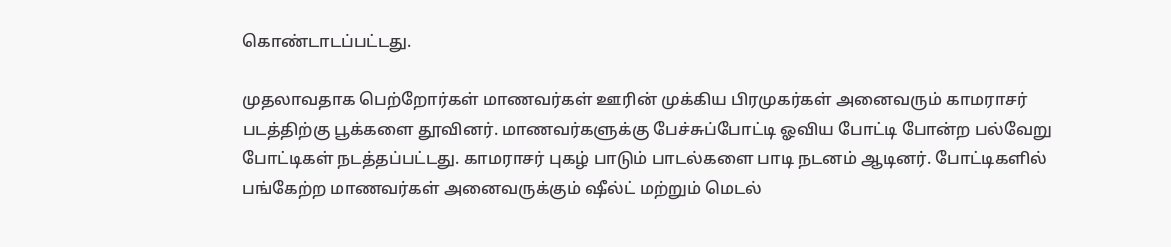கொண்டாடப்பட்டது.

முதலாவதாக பெற்றோர்கள் மாணவர்கள் ஊரின் முக்கிய பிரமுகர்கள் அனைவரும் காமராசர் படத்திற்கு பூக்களை தூவினர். மாணவர்களுக்கு பேச்சுப்போட்டி ஓவிய போட்டி போன்ற பல்வேறு போட்டிகள் நடத்தப்பட்டது. காமராசர் புகழ் பாடும் பாடல்களை பாடி நடனம் ஆடினர். போட்டிகளில் பங்கேற்ற மாணவர்கள் அனைவருக்கும் ஷீல்ட் மற்றும் மெடல்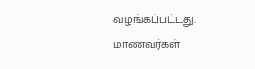வழங்கப்பட்டது. மாணவர்கள்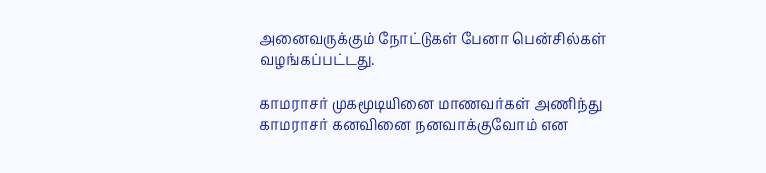அனைவருக்கும் நோட்டுகள் பேனா பென்சில்கள் வழங்கப்பட்டது.

காமராசர் முகமூடியினை மாணவர்கள் அணிந்து காமராசர் கனவினை நனவாக்குவோம் என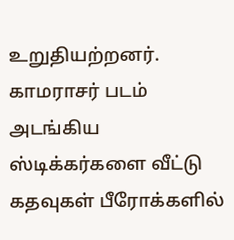உறுதியற்றனர்.
காமராசர் படம் அடங்கிய ஸ்டிக்கர்களை வீட்டு கதவுகள் பீரோக்களில்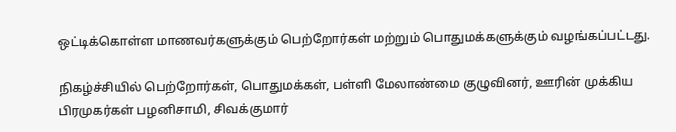ஒட்டிக்கொள்ள மாணவர்களுக்கும் பெற்றோர்கள் மற்றும் பொதுமக்களுக்கும் வழங்கப்பட்டது.

நிகழ்ச்சியில் பெற்றோர்கள், பொதுமக்கள், பள்ளி மேலாண்மை குழுவினர், ஊரின் முக்கிய பிரமுகர்கள் பழனிசாமி, சிவக்குமார்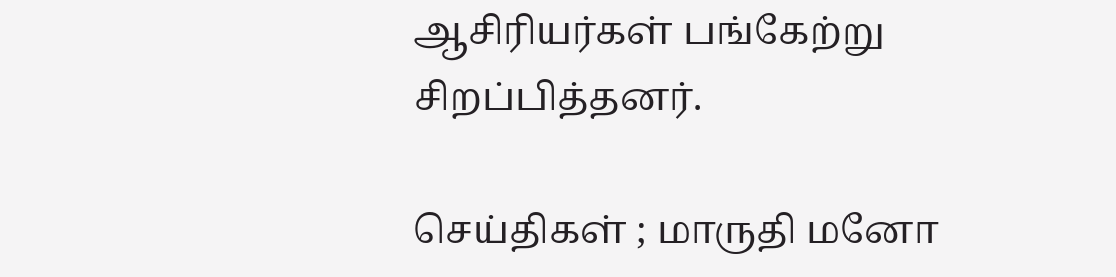ஆசிரியர்கள் பங்கேற்று சிறப்பித்தனர்.

செய்திகள் ; மாருதி மனோ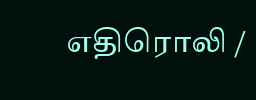எதிரொலி /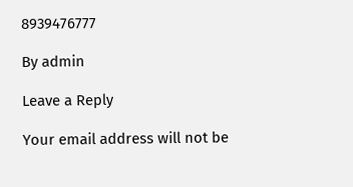8939476777

By admin

Leave a Reply

Your email address will not be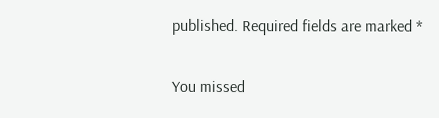published. Required fields are marked *

You missed